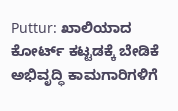Puttur: ಖಾಲಿಯಾದ ಕೋರ್ಟ್ ಕಟ್ಟಡಕ್ಕೆ ಬೇಡಿಕೆ
ಅಭಿವೃದ್ಧಿ ಕಾಮಗಾರಿಗಳಿಗೆ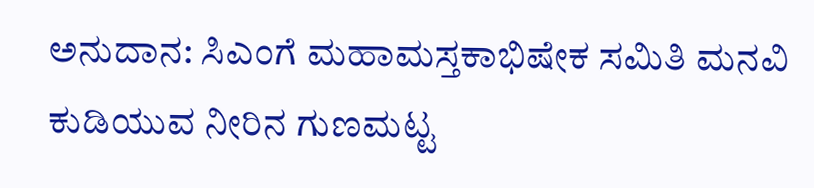ಅನುದಾನ: ಸಿಎಂಗೆ ಮಹಾಮಸ್ತಕಾಭಿಷೇಕ ಸಮಿತಿ ಮನವಿ
ಕುಡಿಯುವ ನೀರಿನ ಗುಣಮಟ್ಟ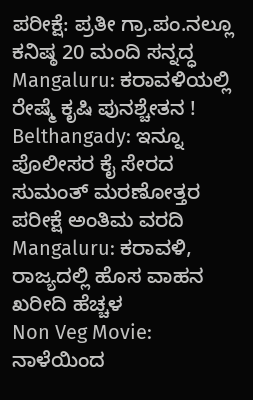ಪರೀಕ್ಷೆ: ಪ್ರತೀ ಗ್ರಾ.ಪಂ.ನಲ್ಲೂ ಕನಿಷ್ಠ 20 ಮಂದಿ ಸನ್ನದ್ಧ
Mangaluru: ಕರಾವಳಿಯಲ್ಲಿ ರೇಷ್ಮೆ ಕೃಷಿ ಪುನಶ್ಚೇತನ !
Belthangady: ಇನ್ನೂ ಪೊಲೀಸರ ಕೈ ಸೇರದ ಸುಮಂತ್ ಮರಣೋತ್ತರ ಪರೀಕ್ಷೆ ಅಂತಿಮ ವರದಿ
Mangaluru: ಕರಾವಳಿ, ರಾಜ್ಯದಲ್ಲಿ ಹೊಸ ವಾಹನ ಖರೀದಿ ಹೆಚ್ಚಳ
Non Veg Movie: ನಾಳೆಯಿಂದ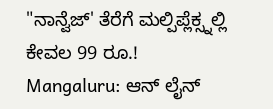"ನಾನ್ವೆಜ್' ತೆರೆಗೆ ಮಲ್ಪಿಪ್ಲೆಕ್ಸ್ನಲ್ಲಿ ಕೇವಲ 99 ರೂ.!
Mangaluru: ಆನ್ ಲೈನ್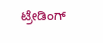ಟ್ರೇಡಿಂಗ್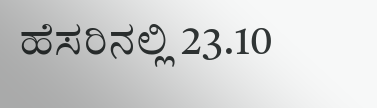ಹೆಸರಿನಲ್ಲಿ 23.10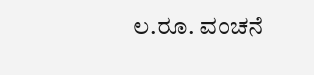ಲ.ರೂ. ವಂಚನೆ